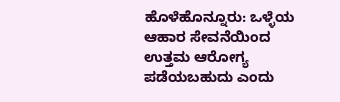ಹೊಳೆಹೊನ್ನೂರು: ಒಳ್ಳೆಯ ಆಹಾರ ಸೇವನೆಯಿಂದ ಉತ್ತಮ ಆರೋಗ್ಯ ಪಡೆಯಬಹುದು ಎಂದು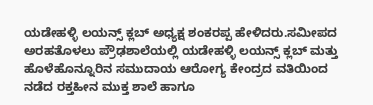ಯಡೇಹಳ್ಳಿ ಲಯನ್ಸ್ ಕ್ಲಬ್ ಅಧ್ಯಕ್ಷ ಶಂಕರಪ್ಪ ಹೇಳಿದರು.ಸಮೀಪದ ಅರಹತೊಳಲು ಪ್ರೌಢಶಾಲೆಯಲ್ಲಿ ಯಡೇಹಳ್ಳಿ ಲಯನ್ಸ್ ಕ್ಲಬ್ ಮತ್ತು ಹೊಳೆಹೊನ್ನೂರಿನ ಸಮುದಾಯ ಆರೋಗ್ಯ ಕೇಂದ್ರದ ವತಿಯಿಂದ ನಡೆದ ರಕ್ತಹೀನ ಮುಕ್ತ ಶಾಲೆ ಹಾಗೂ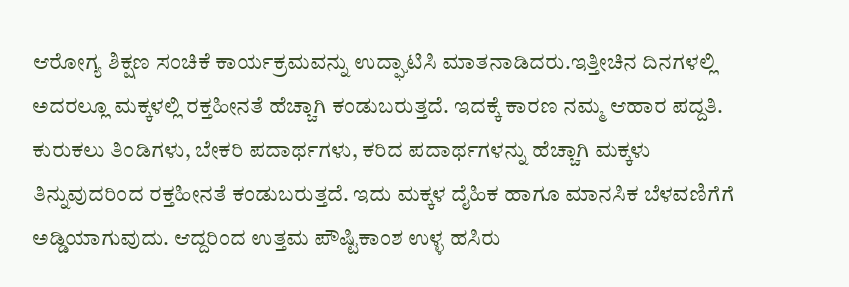ಆರೋಗ್ಯ ಶಿಕ್ಷಣ ಸಂಚಿಕೆ ಕಾರ್ಯಕ್ರಮವನ್ನು ಉದ್ಘಾಟಿಸಿ ಮಾತನಾಡಿದರು.ಇತ್ತೀಚಿನ ದಿನಗಳಲ್ಲಿ ಅದರಲ್ಲೂ ಮಕ್ಕಳಲ್ಲಿ ರಕ್ತಹೀನತೆ ಹೆಚ್ಚಾಗಿ ಕಂಡುಬರುತ್ತದೆ. ಇದಕ್ಕೆ ಕಾರಣ ನಮ್ಮ ಆಹಾರ ಪದ್ದತಿ. ಕುರುಕಲು ತಿಂಡಿಗಳು, ಬೇಕರಿ ಪದಾರ್ಥಗಳು, ಕರಿದ ಪದಾರ್ಥಗಳನ್ನು ಹೆಚ್ಚಾಗಿ ಮಕ್ಕಳು ತಿನ್ನುವುದರಿಂದ ರಕ್ತಹೀನತೆ ಕಂಡುಬರುತ್ತದೆ. ಇದು ಮಕ್ಕಳ ದೈಹಿಕ ಹಾಗೂ ಮಾನಸಿಕ ಬೆಳವಣಿಗೆಗೆ ಅಡ್ಡಿಯಾಗುವುದು. ಆದ್ದರಿಂದ ಉತ್ತಮ ಪೌಷ್ಟಿಕಾಂಶ ಉಳ್ಳ ಹಸಿರು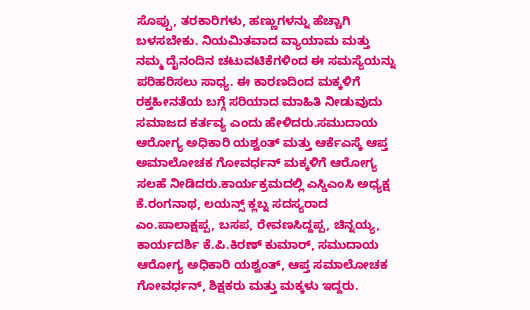ಸೊಪ್ಪು, ತರಕಾರಿಗಳು, ಹಣ್ಣುಗಳನ್ನು ಹೆಚ್ಚಾಗಿ ಬಳಸಬೇಕು. ನಿಯಮಿತವಾದ ವ್ಯಾಯಾಮ ಮತ್ತು ನಮ್ಮ ದೈನಂದಿನ ಚಟುವಟಿಕೆಗಳಿಂದ ಈ ಸಮಸ್ಯೆಯನ್ನು ಪರಿಹರಿಸಲು ಸಾಧ್ಯ. ಈ ಕಾರಣದಿಂದ ಮಕ್ಕಳಿಗೆ ರಕ್ತಹೀನತೆಯ ಬಗ್ಗೆ ಸರಿಯಾದ ಮಾಹಿತಿ ನೀಡುವುದು ಸಮಾಜದ ಕರ್ತವ್ಯ ಎಂದು ಹೇಳಿದರು.ಸಮುದಾಯ ಆರೋಗ್ಯ ಅಧಿಕಾರಿ ಯಶ್ವಂತ್ ಮತ್ತು ಆರ್ಕೆಎಸ್ಕೆ ಆಪ್ತ ಅಮಾಲೋಚಕ ಗೋವರ್ಧನ್ ಮಕ್ಕಳಿಗೆ ಆರೋಗ್ಯ ಸಲಹೆ ನೀಡಿದರು.ಕಾರ್ಯಕ್ರಮದಲ್ಲಿ ಎಸ್ಡಿಎಂಸಿ ಅಧ್ಯಕ್ಷ ಕೆ.ರಂಗನಾಥ, ಲಯನ್ಸ್ ಕ್ಲಬ್ನ ಸದಸ್ಯರಾದ ಎಂ.ಪಾಲಾಕ್ಷಪ್ಪ, ಬಸಪ, ರೇವಣಸಿದ್ದಪ್ಪ, ಚಿನ್ನಯ್ಯ, ಕಾರ್ಯದರ್ಶಿ ಕೆ.ಪಿ.ಕಿರಣ್ ಕುಮಾರ್, ಸಮುದಾಯ ಆರೋಗ್ಯ ಅಧಿಕಾರಿ ಯಶ್ವಂತ್, ಆಪ್ತ ಸಮಾಲೋಚಕ ಗೋವರ್ಧನ್, ಶಿಕ್ಷಕರು ಮತ್ತು ಮಕ್ಕಳು ಇದ್ದರು.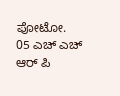ಪೋಟೋ.
05 ಎಚ್ ಎಚ್ ಆರ್ ಪಿ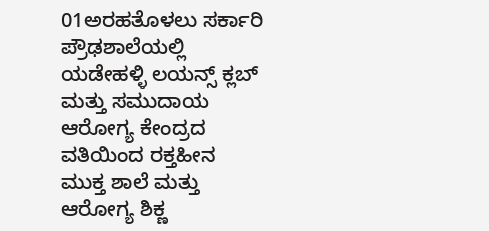01ಅರಹತೊಳಲು ಸರ್ಕಾರಿ ಪ್ರೌಢಶಾಲೆಯಲ್ಲಿ ಯಡೇಹಳ್ಳಿ ಲಯನ್ಸ್ ಕ್ಲಬ್ ಮತ್ತು ಸಮುದಾಯ ಆರೋಗ್ಯ ಕೇಂದ್ರದ ವತಿಯಿಂದ ರಕ್ತಹೀನ ಮುಕ್ತ ಶಾಲೆ ಮತ್ತು ಆರೋಗ್ಯ ಶಿಕ್ಣ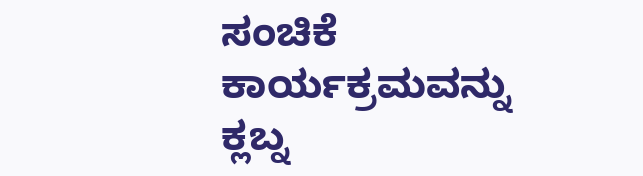ಸಂಚಿಕೆ ಕಾರ್ಯಕ್ರಮವನ್ನು ಕ್ಲಬ್ನ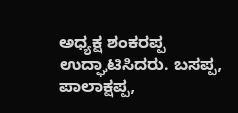ಅಧ್ಯಕ್ಷ ಶಂಕರಪ್ಪ ಉದ್ಘಾಟಿಸಿದರು. ಬಸಪ್ಪ, ಪಾಲಾಕ್ಷಪ್ಪ,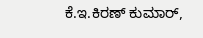ಕೆ.ಇ.ಕಿರಣ್ ಕುಮಾರ್,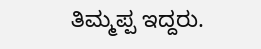ತಿಮ್ಮಪ್ಪ ಇದ್ದರು.